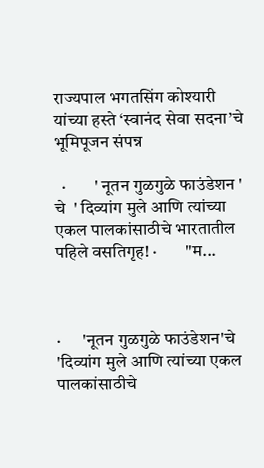राज्यपाल भगतसिंग कोश्यारी यांच्या हस्ते ‘स्वानंद सेवा सदना’चे भूमिपूजन संपन्न

  ·        ' नूतन गुळगुळे फाउंडेशन ' चे  ' दिव्यांग मुले आणि त्यांच्या एकल पालकांसाठीचे भारतातील पहिले वसतिगृह! ·        "म...



·      'नूतन गुळगुळे फाउंडेशन'चे 'दिव्यांग मुले आणि त्यांच्या एकल पालकांसाठीचे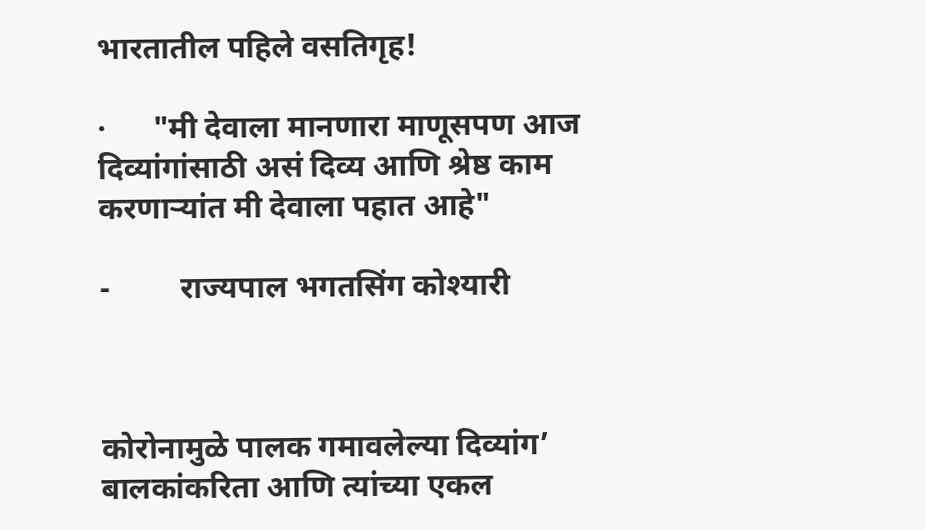भारतातील पहिले वसतिगृह!

·      "मी देवाला मानणारा माणूसपण आज दिव्यांगांसाठी असं दिव्य आणि श्रेष्ठ काम करणाऱ्यांत मी देवाला पहात आहे"

-         राज्यपाल भगतसिंग कोश्यारी



कोरोनामुळे पालक गमावलेल्या दिव्यांग’ बालकांकरिता आणि त्यांच्या एकल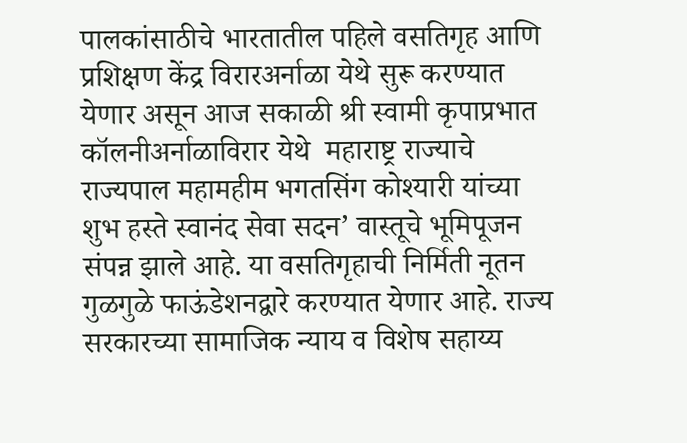पालकांसाठीचे भारतातील पहिले वसतिगृह आणि प्रशिक्षण केंद्र विरारअर्नाळा येथे सुरू करण्यात येणार असून आज सकाळी श्री स्वामी कृपाप्रभात कॉलनीअर्नाळाविरार येथे  महाराष्ट्र राज्याचे राज्यपाल महामहीम भगतसिंग कोश्यारी यांच्या शुभ हस्ते स्वानंद सेवा सदन’ वास्तूचे भूमिपूजन संपन्न झाले आहे. या वसतिगृहाची निर्मिती नूतन गुळगुळे फाऊंडेशनद्वारे करण्यात येणार आहे. राज्य सरकारच्या सामाजिक न्याय व विशेष सहाय्य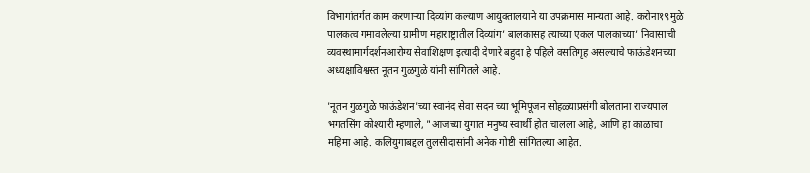विभागांतर्गत काम करणाऱ्या दिव्यांग कल्याण आयुक्तालयाने या उपक्रमास मान्यता आहे. करोना१९मुळे पालकत्व गमावलेल्या ग्रामीण महाराष्ट्रातील दिव्यांग’ बालकासह त्याच्या एकल पालकाच्या’ निवासाची व्यवस्थामार्गदर्शनआरोग्य सेवाशिक्षण इत्यादी देणारे बहुदा हे पहिले वसतिगृह असल्याचे फाऊंडेशनच्या अध्यक्षाविश्वस्त नूतन गुळगुळे यांनी सांगितले आहे.

'नूतन गुळगुळे फाऊंडेशन'च्या स्वानंद सेवा सदन च्या भूमिपूजन सोहळ्याप्रसंगी बोलताना राज्यपाल भगतसिंग कोश्यारी म्हणाले, "आजच्या युगात मनुष्य स्वार्थी होत चालला आहे, आणि हा काळाचा महिमा आहे. कलियुगाबद्दल तुलसीदासांनी अनेक गोष्टी सांगितल्या आहेत.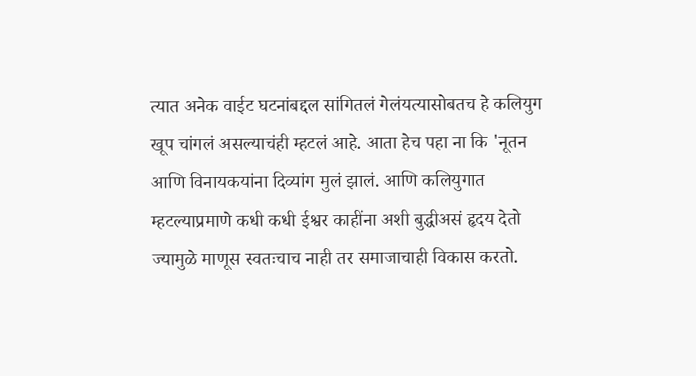त्यात अनेक वाईट घटनांबद्दल सांगितलं गेलंयत्यासोबतच हे कलियुग खूप चांगलं असल्याचंही म्हटलं आहे. आता हेच पहा ना कि 'नूतन आणि विनायकयांना दिव्यांग मुलं झालं. आणि कलियुगात म्हटल्याप्रमाणे कधी कधी ईश्वर काहींना अशी बुद्धीअसं हृदय देतो ज्यामुळे माणूस स्वतःचाच नाही तर समाजाचाही विकास करतो.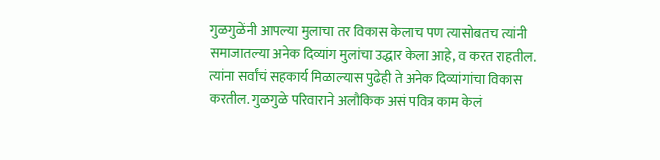गुळगुळेंनी आपल्या मुलाचा तर विकास केलाच पण त्यासोबतच त्यांनी समाजातल्या अनेक दिव्यांग मुलांचा उद्धार केला आहे, व करत राहतील. त्यांना सर्वांचं सहकार्य मिळाल्यास पुढेही ते अनेक दिव्यांगांचा विकास करतील. गुळगुळे परिवाराने अलौकिक असं पवित्र काम केलं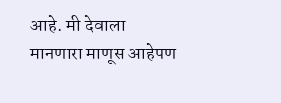आहे. मी देवाला मानणारा माणूस आहेपण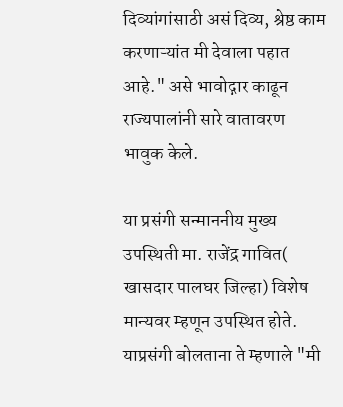दिव्यांगांसाठी असं दिव्य, श्रेष्ठ काम करणाऱ्यांत मी देवाला पहात आहे." असे भावोद्गार काढून राज्यपालांनी सारे वातावरण भावुक केले.

या प्रसंगी सन्माननीय मुख्य उपस्थिती मा. राजेंद्र गावित( खासदार पालघर जिल्हा) विशेष मान्यवर म्हणून उपस्थित होते. याप्रसंगी बोलताना ते म्हणाले "मी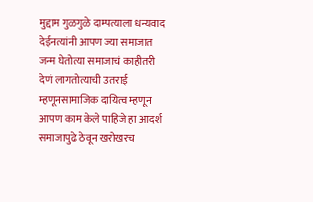मुद्दाम गुळगुळे दाम्पत्याला धन्यवाद देईनत्यांनी आपण ज्या समाजात जन्म घेतोत्या समाजाचं काहीतरी देणं लागतोत्याची उतराई म्हणूनसामाजिक दायित्व म्हणून आपण काम केले पाहिजे हा आदर्श समाजापुढे ठेवून खरोखरच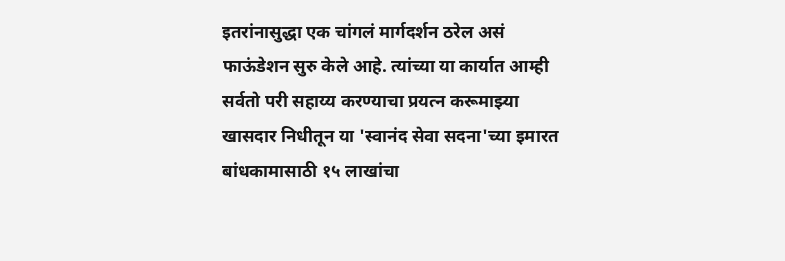इतरांनासुद्धा एक चांगलं मार्गदर्शन ठरेल असं फाऊंडेशन सुरु केले आहे. त्यांच्या या कार्यात आम्ही सर्वतो परी सहाय्य करण्याचा प्रयत्न करूमाझ्या खासदार निधीतून या 'स्वानंद सेवा सदना'च्या इमारत बांधकामासाठी १५ लाखांचा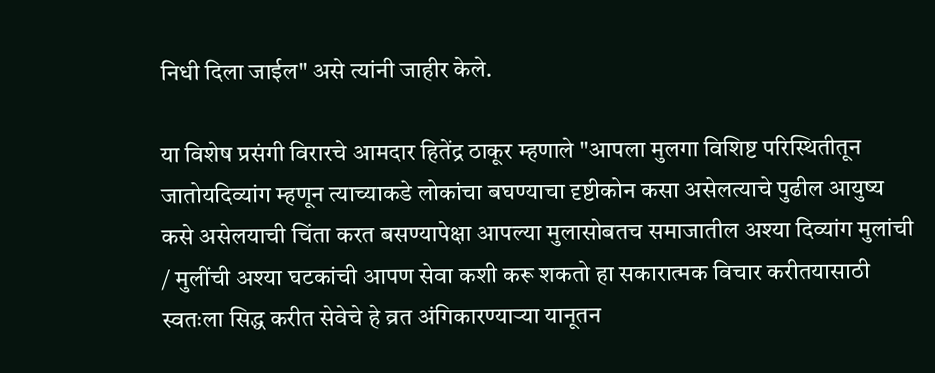निधी दिला जाईल" असे त्यांनी जाहीर केले.

या विशेष प्रसंगी विरारचे आमदार हितेंद्र ठाकूर म्हणाले "आपला मुलगा विशिष्ट परिस्थितीतून जातोयदिव्यांग म्हणून त्याच्याकडे लोकांचा बघण्याचा दृष्टीकोन कसा असेलत्याचे पुढील आयुष्य कसे असेलयाची चिंता करत बसण्यापेक्षा आपल्या मुलासोबतच समाजातील अश्या दिव्यांग मुलांची / मुलींची अश्या घटकांची आपण सेवा कशी करू शकतो हा सकारात्मक विचार करीतयासाठी स्वतःला सिद्ध करीत सेवेचे हे व्रत अंगिकारण्याऱ्या यानूतन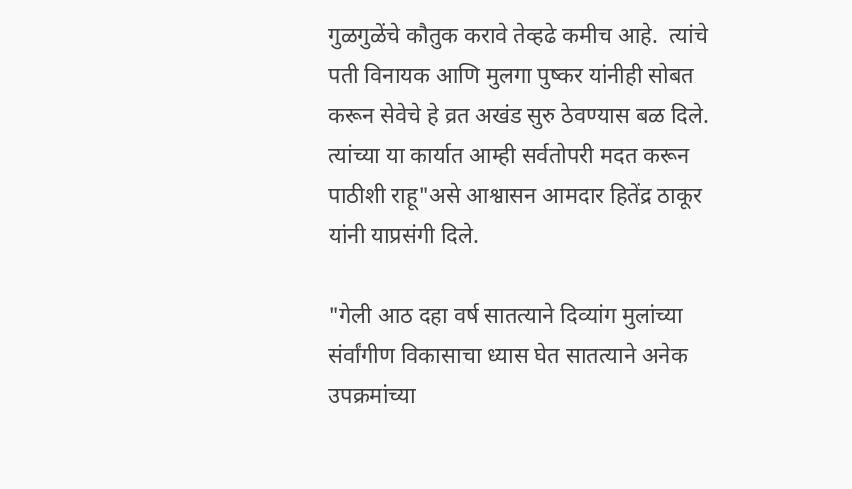गुळगुळेंचे कौतुक करावे तेव्हढे कमीच आहे.  त्यांचे पती विनायक आणि मुलगा पुष्कर यांनीही सोबत करून सेवेचे हे व्रत अखंड सुरु ठेवण्यास बळ दिले. त्यांच्या या कार्यात आम्ही सर्वतोपरी मदत करून पाठीशी राहू"असे आश्वासन आमदार हितेंद्र ठाकूर यांनी याप्रसंगी दिले.

"गेली आठ दहा वर्ष सातत्याने दिव्यांग मुलांच्या संर्वांगीण विकासाचा ध्यास घेत सातत्याने अनेक उपक्रमांच्या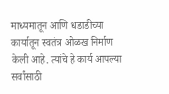माध्यमातून आणि धडाडीच्या कार्यातून स्वतंत्र ओळख निर्माण केली आहे. त्यांचे हे कार्य आपल्या सर्वांसाठी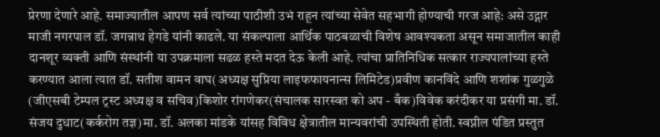प्रेरणा देणारे आहे. समाज्यातील आपण सर्व त्यांच्या पाठीशी उभं राहून त्यांच्या सेवेत सहभागी होण्याची गरज आहे: असे उद्गार माजी नगरपाल डॉ. जगन्नाथ हेगडे यांनी काढले. या संकल्पाला आर्थिक पाठबळाची विशेष आवश्यकता असून समाजातील काही दानशूर व्यक्ती आणि संस्थांनी या उपक्रमाला सढळ हस्ते मदत देऊ केली आहे. त्यांचा प्रातिनिधिक सत्कार राज्यपालांच्या हस्ते करण्यात आला त्यात डॉ. सतीश वामन वाघ(अध्यक्ष सुप्रिया लाइफफायनान्स लिमिटेड)प्रवीण कानविंदे आणि शशांक गुळगुळे (जीएसबी टेम्पल ट्रस्ट अध्यक्ष व सचिव)किशोर रांगणेकर(संचालक सारस्वत को अप - बँक)विवेक करंदीकर या प्रसंगी मा. डॉ. संजय दुधाट(कर्करोग तज्ञ)मा. डॉ. अलका मांडके यांसह विविध क्षेत्रातील मान्यवरांची उपस्थिती होती. स्वप्नील पंडित प्रस्तुत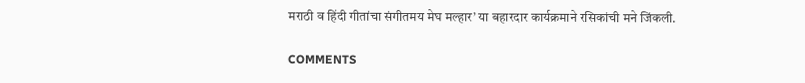मराठी व हिंदी गीतांचा संगीतमय मेघ मल्हार’ या बहारदार कार्यक्रमाने रसिकांची मने जिंकली.

COMMENTS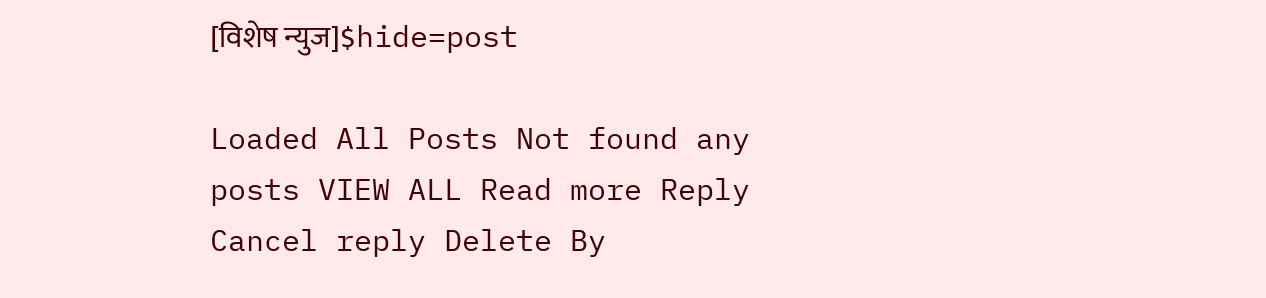[विशेष न्युज]$hide=post

Loaded All Posts Not found any posts VIEW ALL Read more Reply Cancel reply Delete By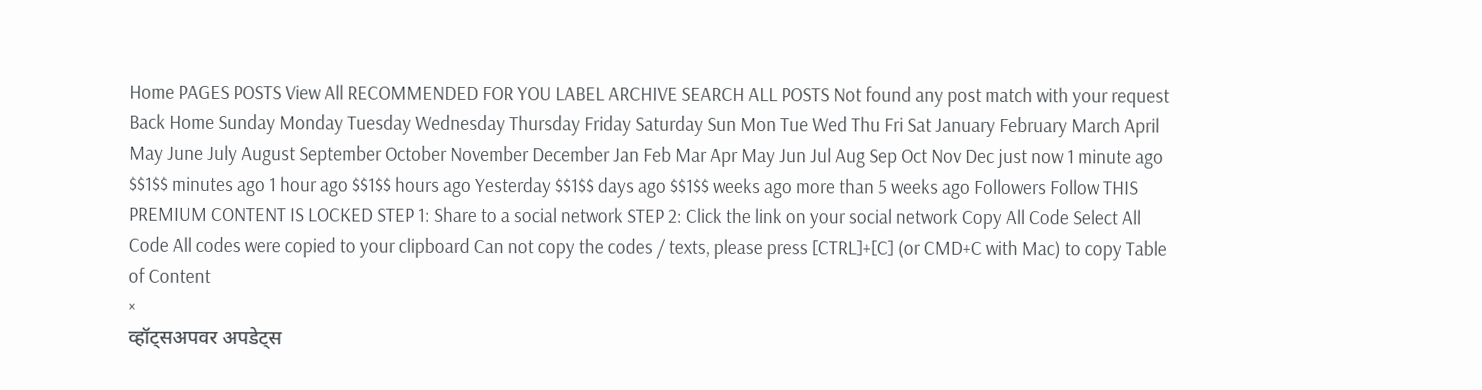Home PAGES POSTS View All RECOMMENDED FOR YOU LABEL ARCHIVE SEARCH ALL POSTS Not found any post match with your request Back Home Sunday Monday Tuesday Wednesday Thursday Friday Saturday Sun Mon Tue Wed Thu Fri Sat January February March April May June July August September October November December Jan Feb Mar Apr May Jun Jul Aug Sep Oct Nov Dec just now 1 minute ago $$1$$ minutes ago 1 hour ago $$1$$ hours ago Yesterday $$1$$ days ago $$1$$ weeks ago more than 5 weeks ago Followers Follow THIS PREMIUM CONTENT IS LOCKED STEP 1: Share to a social network STEP 2: Click the link on your social network Copy All Code Select All Code All codes were copied to your clipboard Can not copy the codes / texts, please press [CTRL]+[C] (or CMD+C with Mac) to copy Table of Content
×
व्हॉट्सअपवर अपडेट्स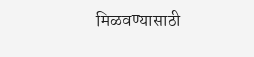मिळवण्यासाठी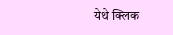येथे क्लिक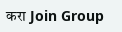करा Join Group